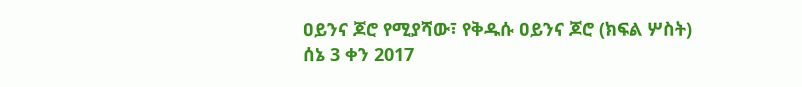ዐይንና ጆሮ የሚያሻው፣ የቅዱሱ ዐይንና ጆሮ (ክፍል ሦስት)
ሰኔ 3 ቀን 2017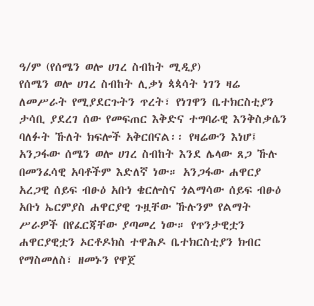ዓ/ም (የሰሜን ወሎ ሀገረ ስብከት ሚዲያ)
የሰሜን ወሎ ሀገረ ስብከት ሊቃነ ጳጳሳት ነገን ዛሬ ለመሥራት የሚያደርጉትን ጥረት፣ የነገዋን ቤተክርስቲያን ታሳቢ ያደረገ ሰው የመፍጠር እቅድና ተግባራዊ እንቅስቃሴን ባለፉት ኹለት ክፍሎች አቅርበናል፡፡ የዛሬውን እነሆ፤
አንጋፋው ሰሜን ወሎ ሀገረ ስብከት እንደ ሌላው ጸጋ ኹሉ በመንፈሳዊ አባቶችም እድለኛ ነው። አንጋፋው ሐዋርያ አረጋዊ ሰይፍ ብፁዕ አቡነ ቄርሎስና ጎልማሳው ሰይፍ ብፁዕ አቡነ ኤርምያስ ሐዋርያዊ ጉዟቸው ኹሉንም የልማት ሥራዎች በየፈርጃቸው ያጣመረ ነው። የጥንታዊቷን ሐዋርያዊቷን ኦርቶዶክስ ተዋሕዶ ቤተክርስቲያን ክብር የማስመለስ፣ ዘመኑን የዋጀ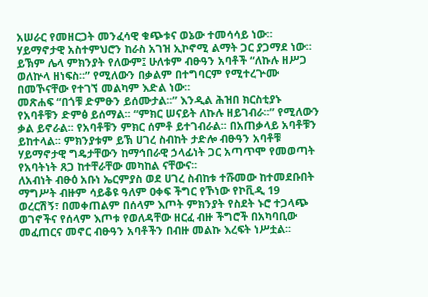አሠራር የመዘርጋት መንፈሳዊ ቁጭቱና ወኔው ተመሳሳይ ነው። ሃይማኖታዊ አስተምህሮን ከራስ አገዝ ኢኮኖሚ ልማት ጋር ያጋማደ ነው። ይኽም ሌላ ምክንያት የለውም፤ ሁለቱም ብፁዓን አባቶች “ለኩሉ ዘሥጋ ወለኵላ ዘነፍስ።” የሚለውን በቃልም በተግባርም የሚተረጕሙ በመኾናቸው የተገኘ መልካም እድል ነው።
መጽሐፍ “በጎቹ ድምፁን ይሰሙታል፡፡” እንዲል ሕዝበ ክርስቲያኑ የአባቶቹን ድምፅ ይሰማል፡፡ “ምክር ሠናይት ለኩሉ ዘይገብራ፡፡” የሚለውን ቃል ይኖራል፡፡ የአባቶቹን ምክር ሰምቶ ይተገብራል፡፡ በአጠቃላይ አባቶቹን ይከተላል፡፡ ምክንያቱም ይኽ ሀገረ ስብከት ታድሎ ብፁዓን አባቶቹ ሃይማኖታዊ ግዴታቸውን ከማኅበራዊ ኃላፊነት ጋር አጣጥሞ የመወጣት የአባትነት ጸጋ ከተቸራቸው መካከል ናቸውና፡፡
ለአብነት ብፁዕ አቡነ ኤርምያስ ወደ ሀገረ ስብከቱ ተሹመው ከተመደቡበት ማግሥት ብዙም ሳይቆዩ ዓለም ዐቀፍ ችግር የኾነው የኮቪዲ 19 ወረርሽኝ፣ በመቀጠልም በሰላም እጦት ምክንያት የስደት ኑሮ ተጋላጭ ወገኖችና የሰላም እጦቱ የወለዳቸው ዘርፈ ብዙ ችግሮች በአካባቢው መፈጠርና መኖር ብፁዓን አባቶችን በብዙ መልኩ እረፍት ነሥቷል፡፡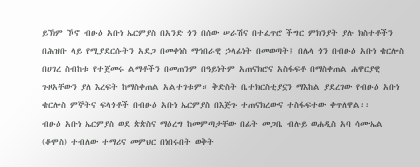ይኽም ኾኖ ብፁዕ አቡነ ኤርምያስ በአንድ ጎን በሰው ሠራሽና በተፈጥሮ ችግር ምክንያት ያሉ ክስተቶችን በሕዝቡ ላይ የሚያደርሱትን አደጋ በመቀነስ ማኅበራዊ ኃላፊነት በመወጣት፤ በሌላ ጎን በብፁዕ አቡነ ቄርሎስ በሀገረ ስብከቱ የተጀመሩ ልማቶችን በመጠንም በዓይነትም አጠናክሮና አስፋፍቶ በማስቀጠል ሐዋርያዊ ጉዞአቸውን ያለ እረፍት ከማስቀጠል አልተገቱም። ቅድስት ቤተክርስቲያኗን ማእከል ያደረገው የብፁዕ አቡነ ቄርሎስ ምኞትና ፍላጎቶች በብፁዕ አቡነ ኤርምያስ በእጅጉ ተጠናክረውና ተስፋፍተው ቀጥለዋል፡፡
ብፁዕ አቡነ ኤርምያስ ወደ ጵጵስና ማዕረግ ከመምጣታቸው በፊት መጋቤ ብሉይ ወሐዲስ አባ ሳሙኤል (ቆሞስ) ተብለው ተማሪና መምህር በነበሩበት ወቅት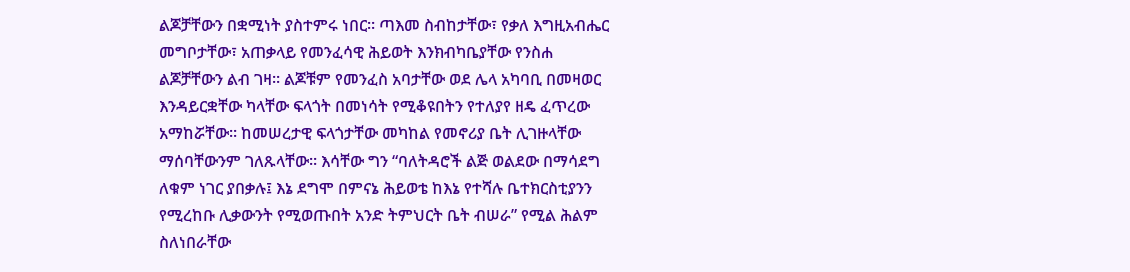ልጆቻቸውን በቋሚነት ያስተምሩ ነበር፡፡ ጣእመ ስብከታቸው፣ የቃለ እግዚአብሔር መግቦታቸው፣ አጠቃላይ የመንፈሳዊ ሕይወት እንክብካቤያቸው የንስሐ ልጆቻቸውን ልብ ገዛ፡፡ ልጆቹም የመንፈስ አባታቸው ወደ ሌላ አካባቢ በመዛወር እንዳይርቋቸው ካላቸው ፍላጎት በመነሳት የሚቆዩበትን የተለያየ ዘዴ ፈጥረው አማከሯቸው፡፡ ከመሠረታዊ ፍላጎታቸው መካከል የመኖሪያ ቤት ሊገዙላቸው ማሰባቸውንም ገለጹላቸው፡፡ እሳቸው ግን “ባለትዳሮች ልጅ ወልደው በማሳደግ ለቁም ነገር ያበቃሉ፤ እኔ ደግሞ በምናኔ ሕይወቴ ከእኔ የተሻሉ ቤተክርስቲያንን የሚረከቡ ሊቃውንት የሚወጡበት አንድ ትምህርት ቤት ብሠራ” የሚል ሕልም ስለነበራቸው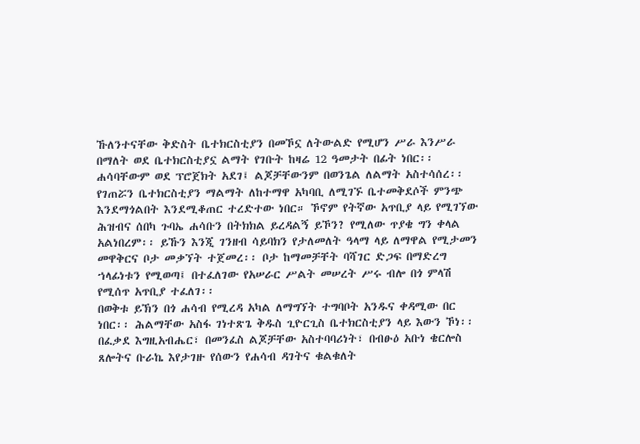ኹለንተናቸው ቅድስት ቤተክርስቲያን በመኾኗ ለትውልድ የሚሆን ሥራ እንሥራ በማለት ወደ ቤተክርስቲያኗ ልማት የገቡት ከዛሬ 12 ዓመታት በፊት ነበር፡፡
ሐሳባቸውም ወደ ፕሮጀክት አደገ፤ ልጆቻቸውንም በወንጌል ለልማት አስተሳሰረ፡፡ የገጠሯን ቤተክርስቲያን ማልማት ለከተማዋ አካባቢ ለሚገኙ ቤተመቅደሶች ምንጭ እንደማጎልበት እንደሚቆጠር ተረድተው ነበር። ኾኖም የትኛው አጥቢያ ላይ የሚገኘው ሕዝብና ሰበካ ጉባኤ ሐሳቡን በትክክል ይረዳልኝ ይኾን? የሚለው ጥያቄ ግን ቀላል አልነበረም፡፡ ይኹን እንጂ ገንዘብ ሳይባክን የታለመለት ዓላማ ላይ ለማዋል የሚታመን መዋቅርና ቦታ መቃኘት ተጀመረ፡፡ ቦታ ከማመቻቸት ባሻገር ድጋፍ በማድረግ ኀላፊነቱን የሚወጣ፤ በተፈለገው የአሠራር ሥልት መሠረት ሥሩ ብሎ በጎ ምላሽ የሚሰጥ አጥቢያ ተፈለገ፡፡
በወቅቱ ይኽን በጎ ሐሳብ የሚረዳ አካል ለማግኘት ተግባቦት አንዱና ቀዳሚው በር ነበር፡፡ ሕልማቸው አስፋ ገነተጽጌ ቅዱስ ጊዮርጊስ ቤተክርስቲያን ላይ እውን ኾነ፡፡ በፈቃደ እግዚአብሔር፣ በመንፈስ ልጆቻቸው አስተባባሪነት፣ በብፁዕ አቡነ ቄርሎስ ጸሎትና ቡራኬ እየታገዙ የሰውን የሐሳብ ዳገትና ቁልቁለት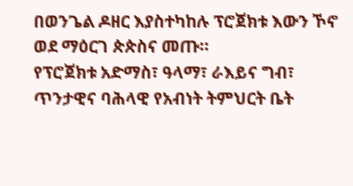በወንጌል ዶዘር እያስተካከሉ ፕሮጀክቱ እውን ኾኖ ወደ ማዕርገ ጵጵስና መጡ።
የፕሮጀክቱ አድማስ፣ ዓላማ፣ ራእይና ግብ፣ ጥንታዊና ባሕላዊ የአብነት ትምህርት ቤት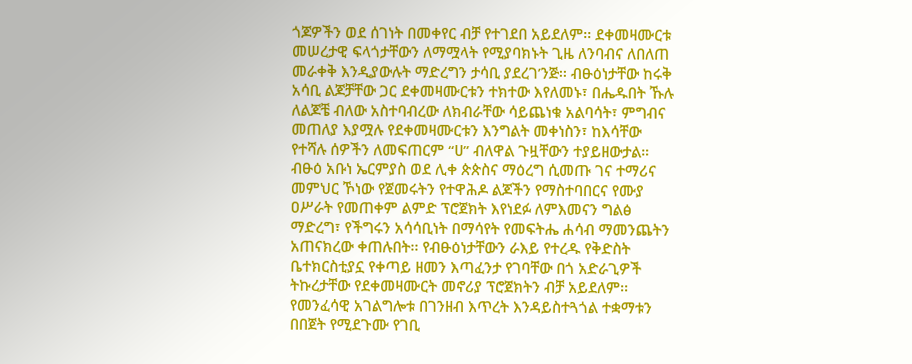ጎጆዎችን ወደ ሰገነት በመቀየር ብቻ የተገደበ አይደለም፡፡ ደቀመዛሙርቱ መሠረታዊ ፍላጎታቸውን ለማሟላት የሚያባክኑት ጊዜ ለንባብና ለበለጠ መራቀቅ እንዲያውሉት ማድረግን ታሳቢ ያደረገ’ንጅ፡፡ ብፁዕነታቸው ከሩቅ አሳቢ ልጆቻቸው ጋር ደቀመዛሙርቱን ተክተው እየለመኑ፣ በሔዱበት ኹሉ ለልጆቼ ብለው አስተባብረው ለክብራቸው ሳይጨነቁ አልባሳት፣ ምግብና መጠለያ እያሟሉ የደቀመዛሙርቱን እንግልት መቀነስን፣ ከእሳቸው የተሻሉ ሰዎችን ለመፍጠርም “ሀ” ብለዋል ጉዟቸውን ተያይዘውታል።
ብፁዕ አቡነ ኤርምያስ ወደ ሊቀ ጵጵስና ማዕረግ ሲመጡ ገና ተማሪና መምህር ኾነው የጀመሩትን የተዋሕዶ ልጆችን የማስተባበርና የሙያ ዐሥራት የመጠቀም ልምድ ፕሮጀክት እየነደፉ ለምእመናን ግልፅ ማድረግ፣ የችግሩን አሳሳቢነት በማሳየት የመፍትሔ ሐሳብ ማመንጨትን አጠናክረው ቀጠሉበት፡፡ የብፁዕነታቸውን ራእይ የተረዱ የቅድስት ቤተክርስቲያኗ የቀጣይ ዘመን እጣፈንታ የገባቸው በጎ አድራጊዎች ትኩረታቸው የደቀመዛሙርት መኖሪያ ፕሮጀክትን ብቻ አይደለም፡፡ የመንፈሳዊ አገልግሎቱ በገንዘብ እጥረት እንዳይስተጓጎል ተቋማቱን በበጀት የሚደጉሙ የገቢ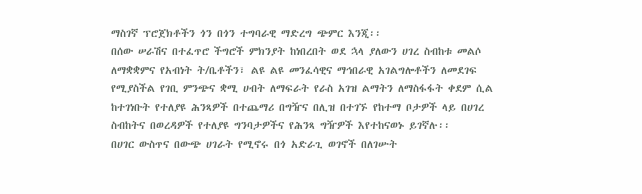ማስገኛ ፕሮጀክቶችን ጎን በጎን ተግባራዊ ማድረግ ጭምር እንጂ፡፡
በሰው ሠራሽና በተፈጥሮ ችግሮች ምክንያት ከነበረበት ወደ ኋላ ያለውን ሀገረ ስብከቱ መልሶ ለማቋቋምና የአብነት ት/ቤቶችን፣ ልዩ ልዩ መንፈሳዊና ማኅበራዊ አገልግሎቶችን ለመደገፍ የሚያስችል የገቢ ምንጭና ቋሚ ሀብት ለማፍራት የራስ አገዝ ልማትን ለማስፋፋት ቀደም ሲል ከተገነቡት የተለያዩ ሕንጻዎች በተጨማሪ በግዥና በሊዝ በተገኙ የከተማ ቦታዎች ላይ በሀገረ ስብከትና በወረዳዎች የተለያዩ ግንባታዎችና የሕንጻ ግዥዎች እየተከናወኑ ይገኛሉ፡፡
በሀገር ውስጥና በውጭ ሀገራት የሚኖሩ በጎ አድራጊ ወገኖች በለገሡት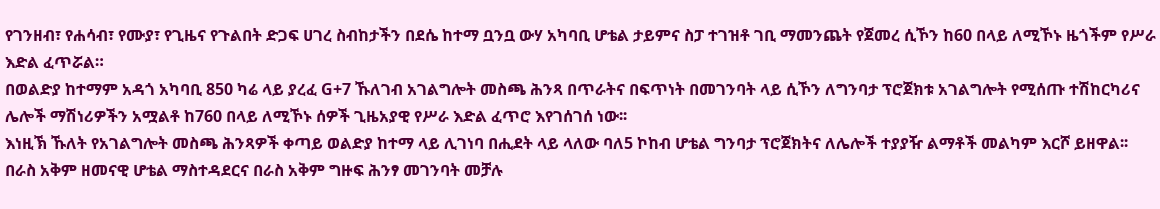የገንዘብ፣ የሐሳብ፣ የሙያ፣ የጊዜና የጉልበት ድጋፍ ሀገረ ስብከታችን በደሴ ከተማ ቧንቧ ውሃ አካባቢ ሆቴል ታይምና ስፓ ተገዝቶ ገቢ ማመንጨት የጀመረ ሲኾን ከ60 በላይ ለሚኾኑ ዜጎችም የሥራ እድል ፈጥሯል።
በወልድያ ከተማም አዳጎ አካባቢ 850 ካሬ ላይ ያረፈ G+7 ኹለገብ አገልግሎት መስጫ ሕንጻ በጥራትና በፍጥነት በመገንባት ላይ ሲኾን ለግንባታ ፕሮጀክቱ አገልግሎት የሚሰጡ ተሽከርካሪና ሌሎች ማሽነሪዎችን አሟልቶ ከ760 በላይ ለሚኾኑ ሰዎች ጊዜአያዊ የሥራ እድል ፈጥሮ እየገሰገሰ ነው፡፡
እነዚኽ ኹለት የአገልግሎት መስጫ ሕንጻዎች ቀጣይ ወልድያ ከተማ ላይ ሊገነባ በሒደት ላይ ላለው ባለ5 ኮከብ ሆቴል ግንባታ ፕሮጀክትና ለሌሎች ተያያዥ ልማቶች መልካም እርሾ ይዘዋል፡፡ በራስ አቅም ዘመናዊ ሆቴል ማስተዳደርና በራስ አቅም ግዙፍ ሕንፃ መገንባት መቻሉ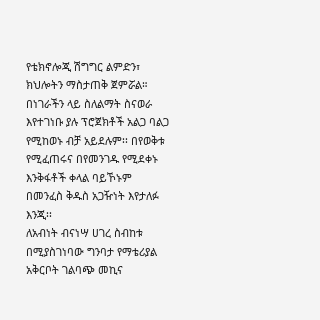የቴክኖሎጂ ሽግግር ልምድን፣ ክህሎትን ማስታጠቅ ጀምሯል።
በነገራችን ላይ ስለልማት ስናወራ እየተገነቡ ያሉ ፕሮጀክቶች አልጋ ባልጋ የሚከወኑ ብቻ አይደሉም፡፡ በየወቅቱ የሚፈጠሩና በየመንገዱ የሚደቀኑ እንቅፋቶች ቀላል ባይኾኑም በመንፈስ ቅዱስ አጋዥነት እየታለፉ እንጂ፡፡
ለአብነት ብናነሣ ሀገረ ስብከቱ በሚያስገነባው ግንባታ የማቴሪያል አቅርቦት ገልባጭ መኪና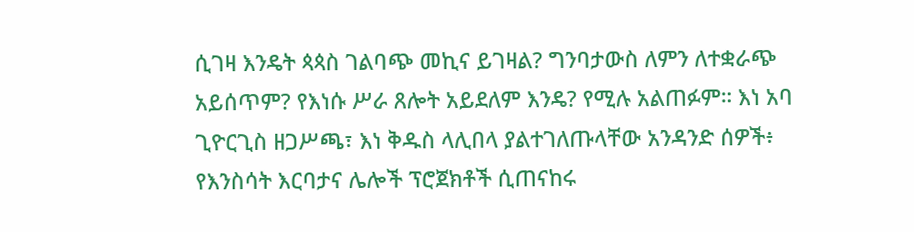ሲገዛ እንዴት ጳጳስ ገልባጭ መኪና ይገዛል? ግንባታውስ ለምን ለተቋራጭ አይሰጥም? የእነሱ ሥራ ጸሎት አይደለም እንዴ? የሚሉ አልጠፉም። እነ አባ ጊዮርጊስ ዘጋሥጫ፣ እነ ቅዱስ ላሊበላ ያልተገለጡላቸው አንዳንድ ሰዎች፥ የእንስሳት እርባታና ሌሎች ፕሮጀክቶች ሲጠናከሩ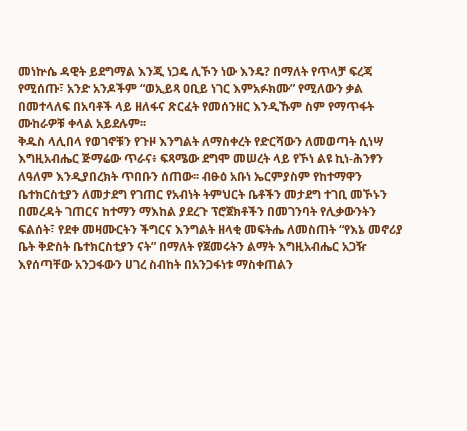መነኵሴ ዳዊት ይደግማል እንጂ ነጋዴ ሊኾን ነው እንዴ? በማለት የጥላቻ ፍረጃ የሚሰጡ፣ አንድ አንዶችም “ወኢይጻ ዐቢይ ነገር እምአፉክሙ” የሚለውን ቃል በመተላለፍ በአባቶች ላይ ዘለፋና ጽርፈት የመሰንዘር እንዲኹም ስም የማጥፋት ሙከራዎቹ ቀላል አይደሉም፡፡
ቅዱስ ላሊበላ የወገኖቹን የጉዞ እንግልት ለማስቀረት የድርሻውን ለመወጣት ሲነሣ እግዚአብሔር ጅማሬው ጥራና፥ ፍጻሜው ደግሞ መሠረት ላይ የኾነ ልዩ ኪነ-ሕንፃን ለዓለም እንዲያበረክት ጥበቡን ሰጠው፡፡ ብፁዕ አቡነ ኤርምያስም የከተማዋን ቤተክርስቲያን ለመታደግ የገጠር የአብነት ትምህርት ቤቶችን መታደግ ተገቢ መኾኑን በመረዳት ገጠርና ከተማን ማእከል ያደረጉ ፕሮጀክቶችን በመገንባት የሊቃውንትን ፍልሰት፣ የደቀ መዛሙርትን ችግርና እንግልት ዘላቂ መፍትሔ ለመስጠት “የእኔ መኖሪያ ቤት ቅድስት ቤተክርስቲያን ናት” በማለት የጀመሩትን ልማት እግዚአብሔር አጋዥ እየሰጣቸው አንጋፋውን ሀገረ ስብከት በአንጋፋነቱ ማስቀጠልን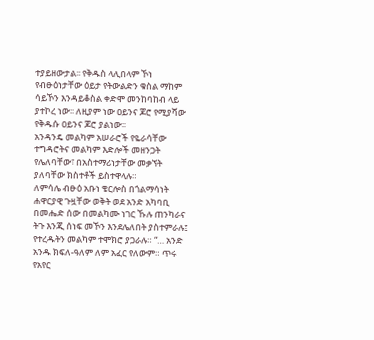ተያይዘውታል፡፡ የቅዱስ ላሊበላም ኾነ የብፁዕነታቸው ዕይታ የትውልድን ቁስል ማከም ሳይኾን እንዳይቆስል ቀድሞ መንከባከብ ላይ ያተኮረ ነው፡፡ ለዚያም ነው ዐይንና ጆሮ የሚያሻው የቅዱሱ ዐይንና ጆሮ ያልነው፡፡
አንዳንዴ መልካም አሠራሮች የዬራሳቸው ተግዳሮትና መልካም እድሎች መዘንጋት የሌለባቸው፣ በአስተማሪነታቸው መቃኘት ያለባቸው ክስተቶች ይስተዋላሉ።
ለምሳሌ ብፁዕ አቡነ ቄርሎስ በጎልማሳነት ሐዋርያዊ ጉዟቸው ወቅት ወደ አንድ አካባቢ በመሔድ ሰው በመልካሙ ነገር ኹሉ ጠንካራና ትጉ እንጂ ሰነፍ መኾን እንደሌለበት ያስተምራሉ፤ የተረዱትን መልካም ተሞክሮ ያጋራሉ። “… አንድ አንዱ ክፍለ-ዓለም ለም አፈር የለውም። ጥሩ የአየር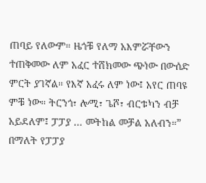ጠባይ የለውም። ዜጎቹ የለማ አእምሯቸውን ተጠቅመው ለም አፈር ተሸክመው ጭነው በውሰድ ምርት ያገኛል። የእኛ አፈሩ ለም ነው፤ አየር ጠባዩ ምቹ ነው። ትርንጎ፣ ሎሚ፣ ጌሾ፣ ብርቱካን ብቻ አይደለም፤ ፓፓያ … መትከል መቻል አለብን።” በማለት የፓፓያ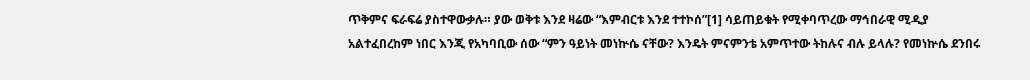ጥቅምና ፍራፍሬ ያስተዋውቃሉ። ያው ወቅቱ እንደ ዛሬው “እምብርቱ እንደ ተተኮሰ”[1] ሳይጠይቁት የሚቀባጥረው ማኅበራዊ ሚዲያ አልተፈበረከም ነበር እንጂ የአካባቢው ሰው “ምን ዓይነት መነኵሴ ናቸው? እንዴት ምናምንቴ አምጥተው ትከሉና ብሉ ይላሉ? የመነኵሴ ደንበሩ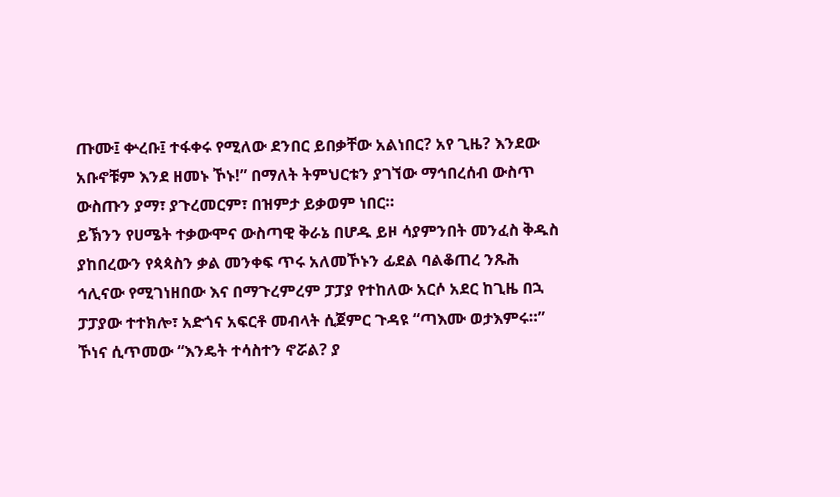ጡሙ፤ ቍረቡ፤ ተፋቀሩ የሚለው ደንበር ይበቃቸው አልነበር? አየ ጊዜ? እንደው አቡኖቹም እንደ ዘመኑ ኾኑ!” በማለት ትምህርቱን ያገኘው ማኅበረሰብ ውስጥ ውስጡን ያማ፣ ያጉረመርም፣ በዝምታ ይቃወም ነበር።
ይኽንን የሀሜት ተቃውሞና ውስጣዊ ቅራኔ በሆዱ ይዞ ሳያምንበት መንፈስ ቅዱስ ያከበረውን የጳጳስን ቃል መንቀፍ ጥሩ አለመኾኑን ፊደል ባልቆጠረ ንጹሕ ኅሊናው የሚገነዘበው እና በማጉረምረም ፓፓያ የተከለው አርሶ አደር ከጊዜ በኋ ፓፓያው ተተክሎ፣ አድጎና አፍርቶ መብላት ሲጀምር ጉዳዩ “ጣእሙ ወታእምሩ።” ኾነና ሲጥመው “እንዴት ተሳስተን ኖሯል? ያ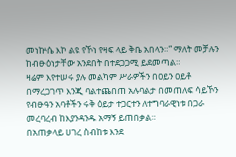መነኵሴ እኮ ልዩ የኾነ የዛፍ ላይ ቅቤ አበላን።” ማለት መቻሉን ከብፁዕነታቸው አንደበት በተደጋጋሚ ይደመጣል።
ዛሬም እየተሠሩ ያሉ መልካም ሥራዎችን በዐይን ዐይቶ በማረጋገጥ እንጂ ባልተጨበጠ አሉባልታ በመጠለፍ ሳይኾን የብፁዓን አባቶችን ሩቅ ዕይታ ተጋርተን ለተግባራዊነቱ በጋራ መረባረብ ከእያንዳንዱ አማኝ ይጠበቃል።
በአጠቃላይ ሀገረ ስብከቱ እንደ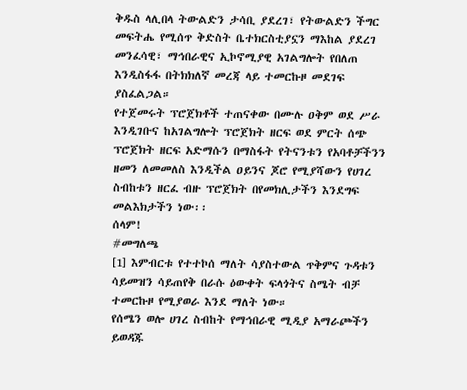ቅዱስ ላሊበላ ትውልድን ታሳቢ ያደረገ፣ የትውልድን ችግር መፍትሔ የሚሰጥ ቅድስት ቤተክርስቲያኗን ማእከል ያደረገ መንፈሳዊ፣ ማኅበራዊና ኢኮኖሚያዊ አገልግሎት የበለጠ እንዲስፋፋ በትክክለኛ መረጃ ላይ ተመርኩዞ መደገፍ ያስፈልጋል።
የተጀመሩት ፕሮጀክቶች ተጠናቀው በሙሉ ዐቅም ወደ ሥራ እንዲገቡና ከአገልግሎት ፕሮጀክት ዘርፍ ወደ ምርት ሰጭ ፕሮጀክት ዘርፍ አድማሱን በማስፋት የትናንቱን የአባቶቻችንን ዘመን ለመመለስ እንዲችል ዐይንና ጆሮ የሚያሻውን የሀገረ ስብከቱን ዘርፈ ብዙ ፕሮጀክት በየመክሊታችን እንደግፍ መልእክታችን ነው፡፡
ሰላም!
#መግለጫ
[1] እምብርቱ የተተኮሰ ማለት ሳያስተውል ጥቅምና ጉዳቱን ሳይመዝን ሳይጠየቅ በራሱ ዕውቀት ፍላጎትና ስሜት ብቻ ተመርኩዞ የሚያወራ እንደ ማለት ነው።
የሰሜን ወሎ ሀገረ ስብከት የማኅበራዊ ሚዲያ አማራጮችን ይወዳጁ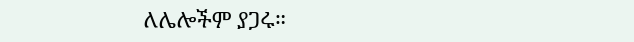ለሌሎችም ያጋሩ።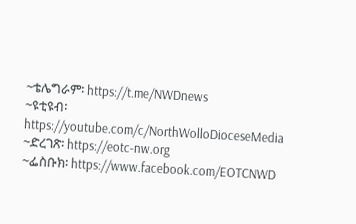~ቴሌግራም፡ https://t.me/NWDnews
~ዩቲዩብ፡ https://youtube.com/c/NorthWolloDioceseMedia
~ድረገጽ፡ https://eotc-nw.org
~ፌስቡክ፡ https://www.facebook.com/EOTCNWD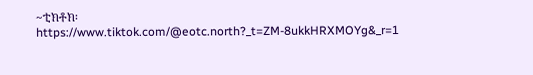~ቲክቶክ፡ https://www.tiktok.com/@eotc.north?_t=ZM-8ukkHRXMOYg&_r=1